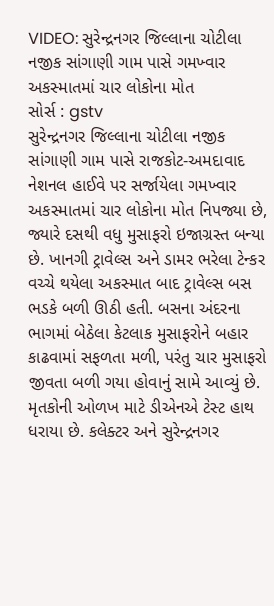VIDEO: સુરેન્દ્રનગર જિલ્લાના ચોટીલા નજીક સાંગાણી ગામ પાસે ગમખ્વાર અકસ્માતમાં ચાર લોકોના મોત
સોર્સ : gstv
સુરેન્દ્રનગર જિલ્લાના ચોટીલા નજીક સાંગાણી ગામ પાસે રાજકોટ-અમદાવાદ નેશનલ હાઈવે પર સર્જાયેલા ગમખ્વાર અકસ્માતમાં ચાર લોકોના મોત નિપજ્યા છે, જ્યારે દસથી વધુ મુસાફરો ઇજાગ્રસ્ત બન્યા છે. ખાનગી ટ્રાવેલ્સ અને ડામર ભરેલા ટેન્કર વચ્ચે થયેલા અકસ્માત બાદ ટ્રાવેલ્સ બસ ભડકે બળી ઊઠી હતી. બસના અંદરના ભાગમાં બેઠેલા કેટલાક મુસાફરોને બહાર કાઢવામાં સફળતા મળી, પરંતુ ચાર મુસાફરો જીવતા બળી ગયા હોવાનું સામે આવ્યું છે. મૃતકોની ઓળખ માટે ડીએનએ ટેસ્ટ હાથ ધરાયા છે. કલેક્ટર અને સુરેન્દ્રનગર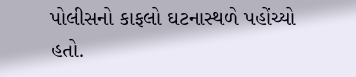પોલીસનો કાફલો ઘટનાસ્થળે પહોંચ્યો હતો.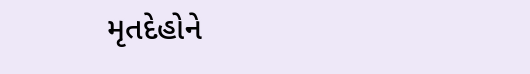મૃતદેહોને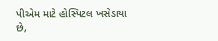પીએમ માટે હોસ્પિટલ ખસેડાયા છે,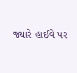જ્યારે હાઈવે પર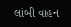લાંબી વાહન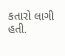કતારો લાગી હતી.